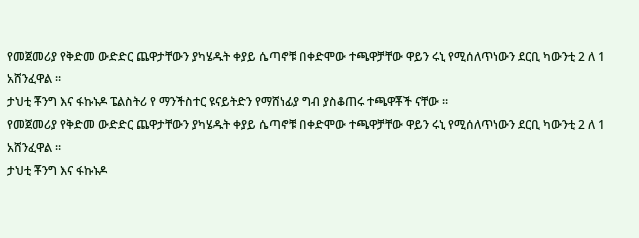የመጀመሪያ የቅድመ ውድድር ጨዋታቸውን ያካሄዱት ቀያይ ሴጣኖቹ በቀድሞው ተጫዋቻቸው ዋይን ሩኒ የሚሰለጥነውን ደርቢ ካውንቲ 2 ለ 1 አሸንፈዋል ።
ታህቲ ቾንግ እና ፋኩኑዶ ፔልስትሪ የ ማንችስተር ዩናይትድን የማሸነፊያ ግብ ያስቆጠሩ ተጫዋቾች ናቸው ።
የመጀመሪያ የቅድመ ውድድር ጨዋታቸውን ያካሄዱት ቀያይ ሴጣኖቹ በቀድሞው ተጫዋቻቸው ዋይን ሩኒ የሚሰለጥነውን ደርቢ ካውንቲ 2 ለ 1 አሸንፈዋል ።
ታህቲ ቾንግ እና ፋኩኑዶ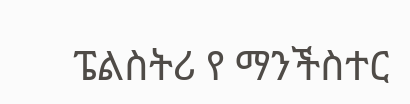ፔልስትሪ የ ማንችስተር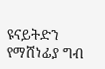ዩናይትድን የማሸነፊያ ግብ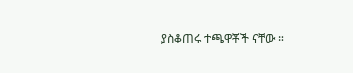ያስቆጠሩ ተጫዋቾች ናቸው ።